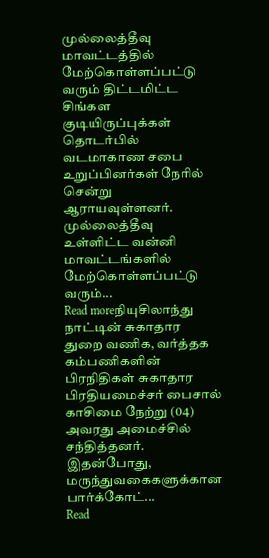முல்லைத்தீவு மாவட்டத்தில் மேற்கொள்ளப்பட்டு வரும் திட்டமிட்ட சிங்கள குடியிருப்புக்கள் தொடர்பில் வடமாகாண சபை உறுப்பினர்கள் நேரில் சென்று ஆராயவுள்ளனர். முல்லைத்தீவு உள்ளிட்ட வன்னி மாவட்டங்களில் மேற்கொள்ளப்பட்டு வரும்...
Read moreநியுசிலாந்து நாட்டின் சுகாதார துறை வணிக, வர்த்தக கம்பணிகளின் பிரநிதிகள் சுகாதார பிரதியமைச்சர் பைசால் காசிமை நேற்று (04) அவரது அமைச்சில் சந்தித்தனர். இதன்போது, மருந்துவகைகளுக்கான பார்க்கோட்...
Read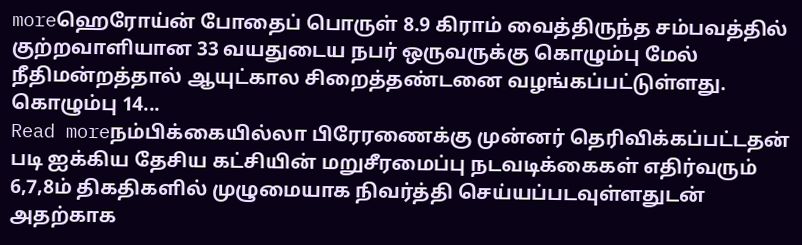moreஹெரோய்ன் போதைப் பொருள் 8.9 கிராம் வைத்திருந்த சம்பவத்தில் குற்றவாளியான 33 வயதுடைய நபர் ஒருவருக்கு கொழும்பு மேல் நீதிமன்றத்தால் ஆயுட்கால சிறைத்தண்டனை வழங்கப்பட்டுள்ளது. கொழும்பு 14...
Read moreநம்பிக்கையில்லா பிரேரணைக்கு முன்னர் தெரிவிக்கப்பட்டதன் படி ஐக்கிய தேசிய கட்சியின் மறுசீரமைப்பு நடவடிக்கைகள் எதிர்வரும் 6,7,8ம் திகதிகளில் முழுமையாக நிவர்த்தி செய்யப்படவுள்ளதுடன் அதற்காக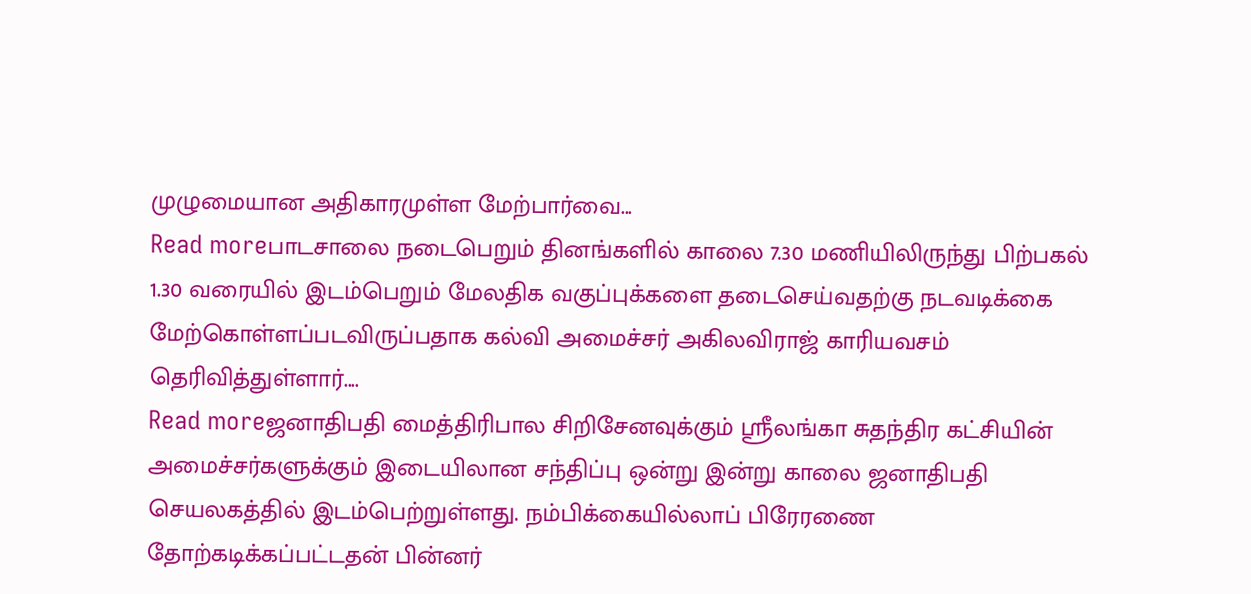முழுமையான அதிகாரமுள்ள மேற்பார்வை...
Read moreபாடசாலை நடைபெறும் தினங்களில் காலை 7.30 மணியிலிருந்து பிற்பகல் 1.30 வரையில் இடம்பெறும் மேலதிக வகுப்புக்களை தடைசெய்வதற்கு நடவடிக்கை மேற்கொள்ளப்படவிருப்பதாக கல்வி அமைச்சர் அகிலவிராஜ் காரியவசம் தெரிவித்துள்ளார்....
Read moreஜனாதிபதி மைத்திரிபால சிறிசேனவுக்கும் ஶ்ரீலங்கா சுதந்திர கட்சியின் அமைச்சர்களுக்கும் இடையிலான சந்திப்பு ஒன்று இன்று காலை ஜனாதிபதி செயலகத்தில் இடம்பெற்றுள்ளது. நம்பிக்கையில்லாப் பிரேரணை தோற்கடிக்கப்பட்டதன் பின்னர்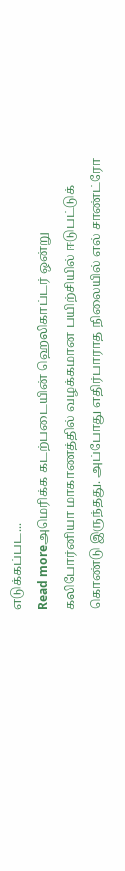எடுக்கப்பட...
Read moreஅமெரிக்க கடற்படையின் ஹெலிகாப்டர் ஒன்று கலிபோர்னியா மாகாணத்தில் வழக்கமான பயிற்சியில் ஈடுபட்டுக் கொண்டு இருந்தது. அப்போது எதிர்பாராத நிலையில் எல் சாண்ட்ரோ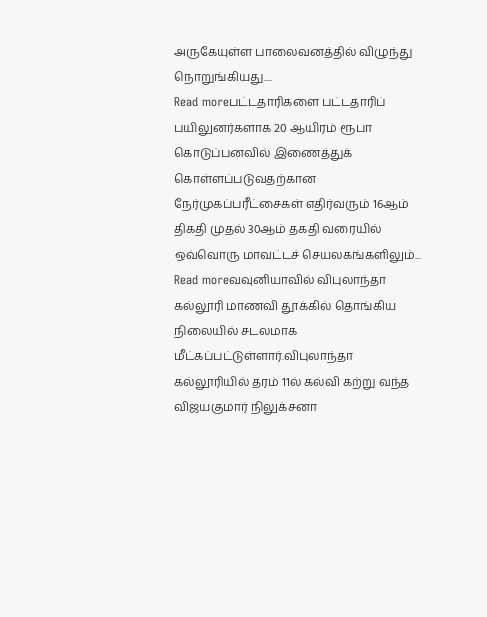அருகேயுள்ள பாலைவனத்தில் விழுந்து நொறுங்கியது....
Read moreபட்டதாரிகளை பட்டதாரிப் பயிலுனர்களாக 20 ஆயிரம் ரூபா கொடுப்பனவில் இணைத்துக் கொள்ளப்படுவதற்கான நேர்முகப்பரீட்சைகள் எதிர்வரும் 16ஆம் திகதி முதல் 30ஆம் தகதி வரையில் ஒவ்வொரு மாவட்டச் செயலகங்களிலும்...
Read moreவவுனியாவில் விபுலாந்தா கல்லூரி மாணவி தூக்கில் தொங்கிய நிலையில் சடலமாக மீட்கப்பட்டுள்ளார்.விபுலாந்தா கல்லூரியில் தரம் 11ல் கல்வி கற்று வந்த விஜயகுமார் நிலுக்சனா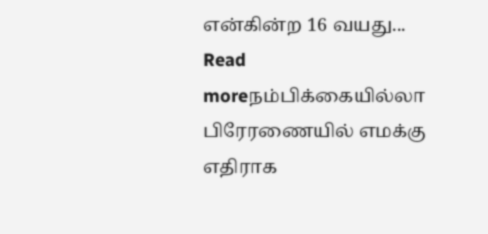என்கின்ற 16 வயது...
Read moreநம்பிக்கையில்லா பிரேரணையில் எமக்கு எதிராக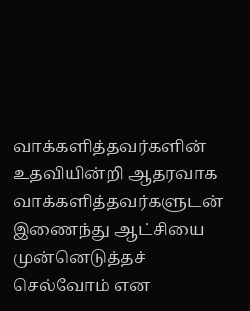வாக்களித்தவர்களின் உதவியின்றி ஆதரவாக வாக்களித்தவர்களுடன் இணைந்து ஆட்சியை முன்னெடுத்தச் செல்வோம் என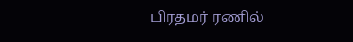பிரதமர் ரணில்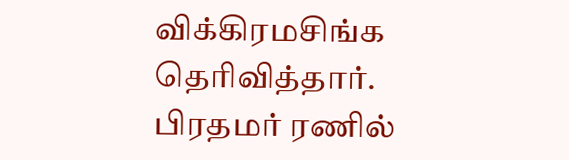விக்கிரமசிங்க தெரிவித்தார். பிரதமர் ரணில்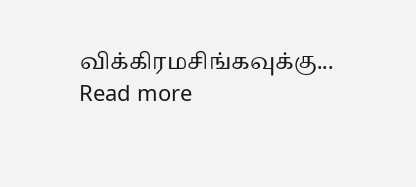விக்கிரமசிங்கவுக்கு...
Read more